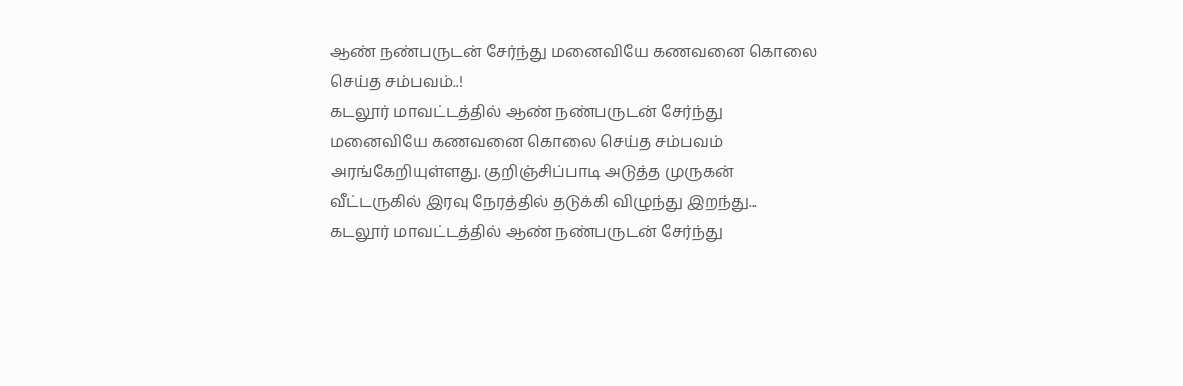ஆண் நண்பருடன் சேர்ந்து மனைவியே கணவனை கொலை செய்த சம்பவம்..!
கடலூர் மாவட்டத்தில் ஆண் நண்பருடன் சேர்ந்து மனைவியே கணவனை கொலை செய்த சம்பவம் அரங்கேறியுள்ளது. குறிஞ்சிப்பாடி அடுத்த முருகன் வீட்டருகில் இரவு நேரத்தில் தடுக்கி விழுந்து இறந்து...
கடலூர் மாவட்டத்தில் ஆண் நண்பருடன் சேர்ந்து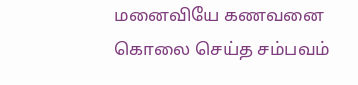மனைவியே கணவனை கொலை செய்த சம்பவம்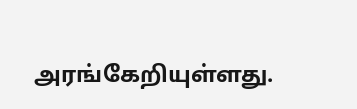அரங்கேறியுள்ளது.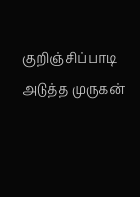குறிஞ்சிப்பாடி அடுத்த முருகன்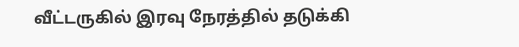வீட்டருகில் இரவு நேரத்தில் தடுக்கி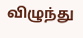விழுந்து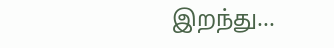இறந்து...